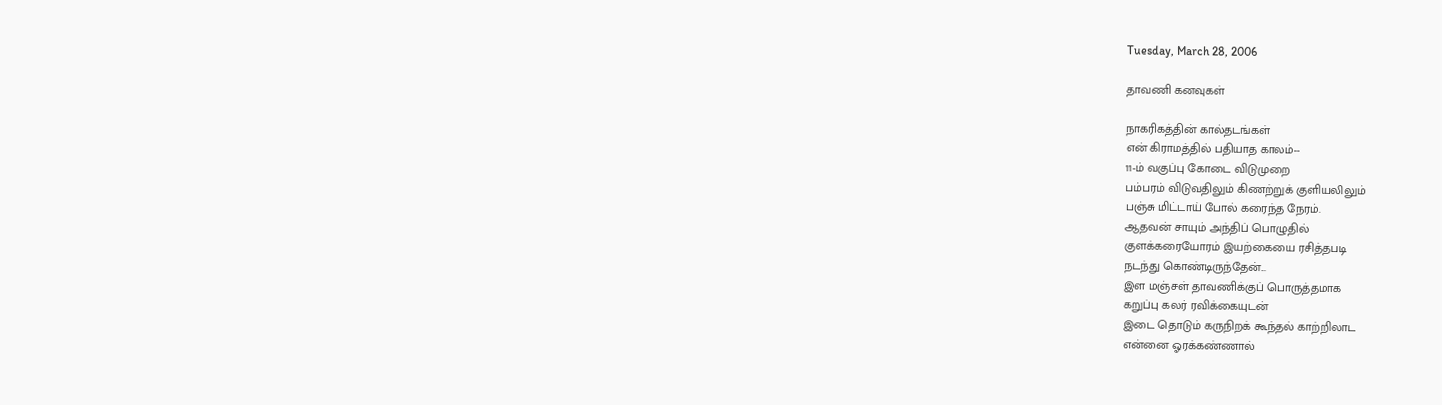Tuesday, March 28, 2006

தாவணி கனவுகள்

நாகரிகத்தின் கால்தடங்கள்
என் கிராமத்தில் பதியாத காலம்--
11-ம் வகுப்பு கோடை விடுமுறை
பம்பரம் விடுவதிலும் கிணற்றுக் குளியலிலும்
பஞ்சு மிட்டாய் போல் கரைந்த நேரம்.
ஆதவன் சாயும் அந்திப் பொழுதில்
குளக்கரையோரம் இயற்கையை ரசித்தபடி
நடந்து கொண்டிருந்தேன்...
இள மஞ்சள் தாவணிக்குப் பொருத்தமாக
கறுப்பு கலர் ரவிக்கையுடன்
இடை தொடும் கருநிறக் கூந்தல் காற்றிலாட
என்னை ஓரக்கண்ணால்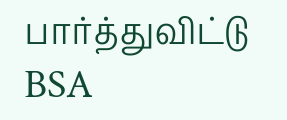பார்த்துவிட்டு
BSA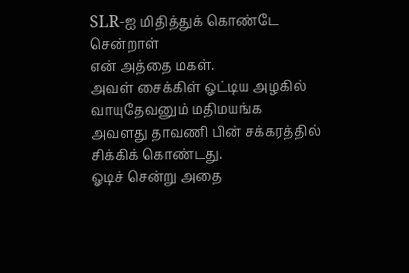SLR-ஐ மிதித்துக் கொண்டே சென்றாள்
என் அத்தை மகள்.
அவள் சைக்கிள் ஓட்டிய அழகில்
வாயுதேவனும் மதிமயங்க
அவளது தாவணி பின் சக்கரத்தில்
சிக்கிக் கொண்டது.
ஓடிச் சென்று அதை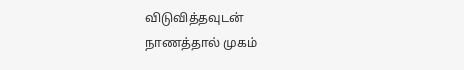விடுவித்தவுடன்
நாணத்தால் முகம்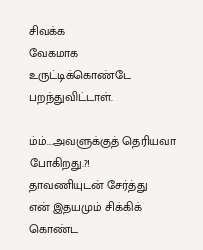சிவக்க
வேகமாக உருட்டிக்கொண்டே பறந்துவிட்டாள்.

ம்ம்...அவளுக்குத் தெரியவா போகிறது.?!
தாவணியுடன் சேர்த்து
என் இதயமும் சிக்கிக் கொண்ட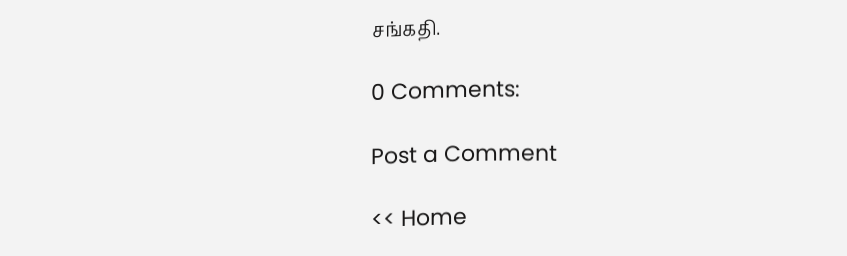சங்கதி.

0 Comments:

Post a Comment

<< Home